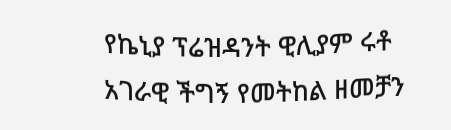የኬኒያ ፕሬዝዳንት ዊሊያም ሩቶ አገራዊ ችግኝ የመትከል ዘመቻን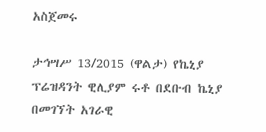አስጀመሩ

ታኅሣሥ 13/2015 (ዋልታ) የኬኒያ ፕሬዝዳንት ዊሊያም ሩቶ በደቡብ ኬኒያ በመገኘት አገራዊ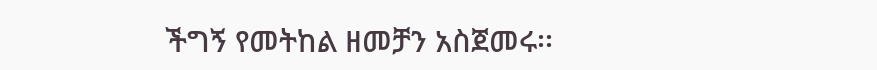ችግኝ የመትከል ዘመቻን አስጀመሩ፡፡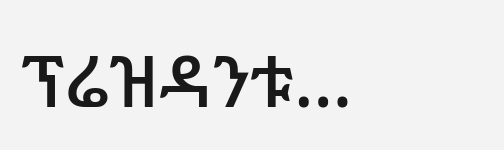ፕሬዝዳንቱ…